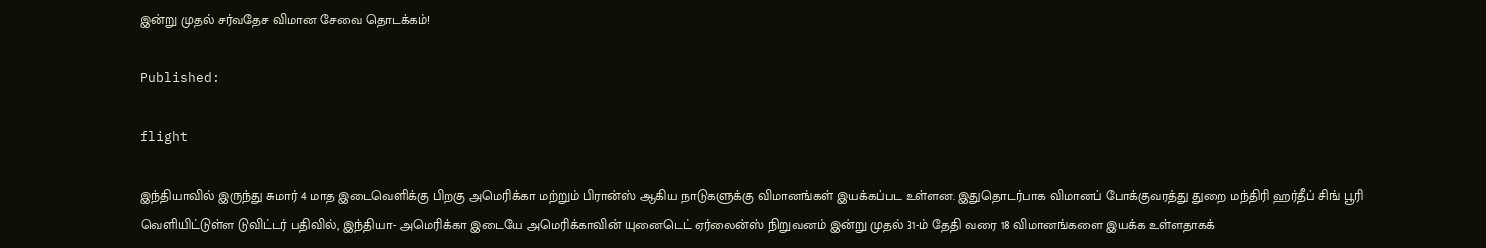இன்று முதல் சர்வதேச விமான சேவை தொடக்கம்!

Published:

flight

இந்தியாவில் இருந்து சுமார் 4 மாத இடைவெளிக்கு பிறகு அமெரிக்கா மற்றும் பிரான்ஸ் ஆகிய நாடுகளுக்கு விமானங்கள் இயக்கப்பட உள்ளன. இதுதொடர்பாக விமானப் போக்குவரத்து துறை மந்திரி ஹர்தீப் சிங் பூரி வெளியிட்டுள்ள டுவிட்டர் பதிவில், இந்தியா- அமெரிக்கா இடையே அமெரிக்காவின் யுனைடெட் ஏர்லைன்ஸ் நிறுவனம் இன்று முதல் 31-ம் தேதி வரை 18 விமானங்களை இயக்க உள்ளதாகக்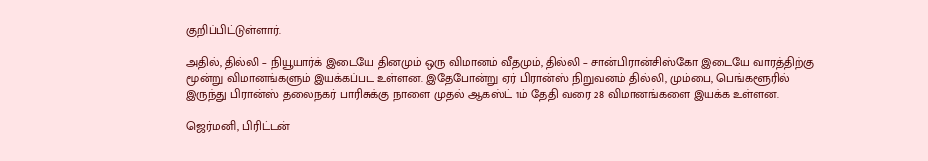குறிப்பிட்டுள்ளார்.

அதில், தில்லி – நியூயார்க் இடையே தினமும் ஒரு விமானம் வீதமும், தில்லி – சான்பிரான்சிஸ்கோ இடையே வாரத்திற்கு மூன்று விமானங்களும் இயக்கப்பட உள்ளன. இதேபோன்று ஏர் பிரான்ஸ் நிறுவனம் தில்லி, மும்பை, பெங்களூரில் இருந்து பிரான்ஸ் தலைநகர் பாரிசுக்கு நாளை முதல் ஆகஸ்ட் 1ம் தேதி வரை 28 விமானங்களை இயக்க உள்ளன.

ஜெர்மனி, பிரிட்டன்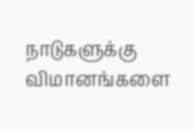நாடுகளுக்கு விமானங்களை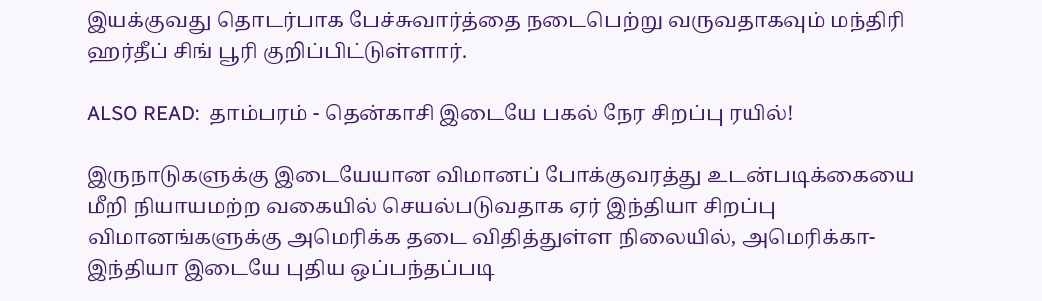இயக்குவது தொடர்பாக பேச்சுவார்த்தை நடைபெற்று வருவதாகவும் மந்திரி ஹர்தீப் சிங் பூரி குறிப்பிட்டுள்ளார்.

ALSO READ:  தாம்பரம் - தென்காசி இடையே பகல் நேர சிறப்பு ரயில்!

இருநாடுகளுக்கு இடையேயான விமானப் போக்குவரத்து உடன்படிக்கையை மீறி நியாயமற்ற வகையில் செயல்படுவதாக ஏர் இந்தியா சிறப்பு விமானங்களுக்கு அமெரிக்க தடை விதித்துள்ள நிலையில், அமெரிக்கா- இந்தியா இடையே புதிய ஒப்பந்தப்படி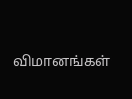விமானங்கள்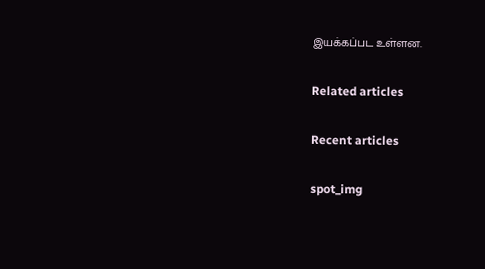இயக்கப்பட உள்ளன.

Related articles

Recent articles

spot_img